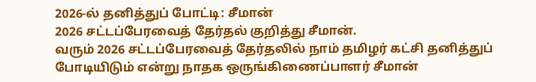2026-ல் தனித்துப் போட்டி: சீமான்
2026 சட்டப்பேரவைத் தேர்தல் குறித்து சீமான்.
வரும் 2026 சட்டப்பேரவைத் தேர்தலில் நாம் தமிழர் கட்சி தனித்துப் போடியிடும் என்று நாதக ஒருங்கிணைப்பாளர் சீமான்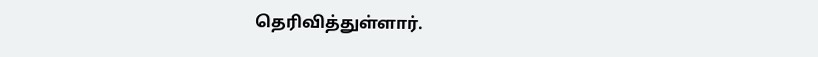தெரிவித்துள்ளார்.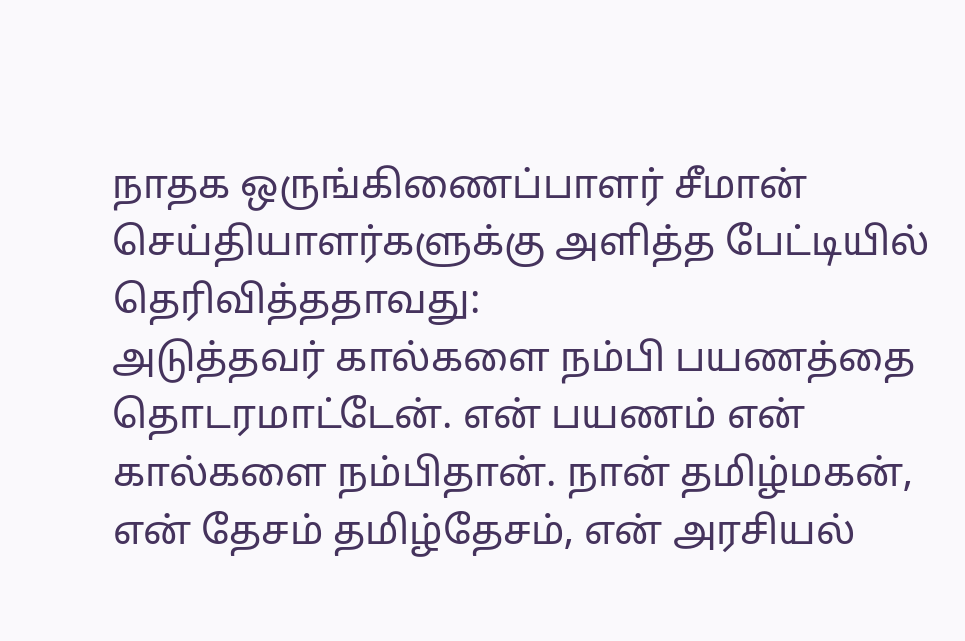நாதக ஒருங்கிணைப்பாளர் சீமான் செய்தியாளர்களுக்கு அளித்த பேட்டியில் தெரிவித்ததாவது:
அடுத்தவர் கால்களை நம்பி பயணத்தை தொடரமாட்டேன். என் பயணம் என் கால்களை நம்பிதான். நான் தமிழ்மகன், என் தேசம் தமிழ்தேசம், என் அரசியல்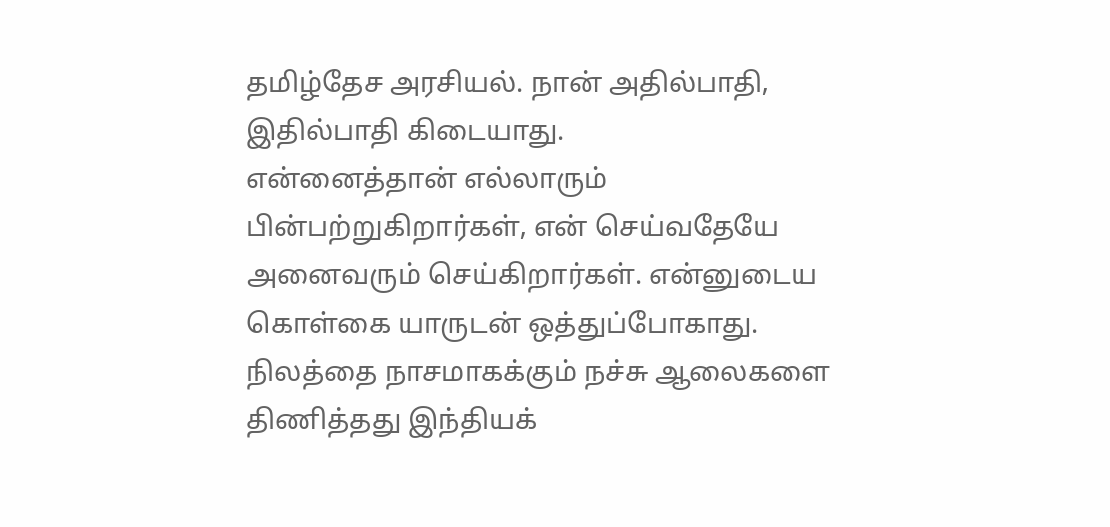தமிழ்தேச அரசியல். நான் அதில்பாதி, இதில்பாதி கிடையாது.
என்னைத்தான் எல்லாரும் பின்பற்றுகிறார்கள், என் செய்வதேயே அனைவரும் செய்கிறார்கள். என்னுடைய கொள்கை யாருடன் ஒத்துப்போகாது.
நிலத்தை நாசமாகக்கும் நச்சு ஆலைகளை திணித்தது இந்தியக்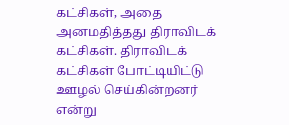கட்சிகள், அதை அனமதித்தது திராவிடக் கட்சிகள். திராவிடக் கட்சிகள் போட்டியிட்டு ஊழல் செய்கின்றனர் என்று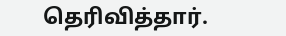தெரிவித்தார்.